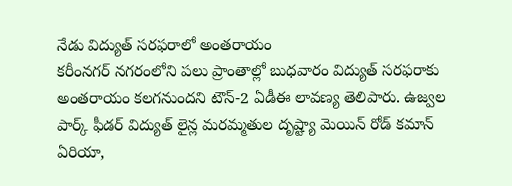నేడు విద్యుత్ సరఫరాలో అంతరాయం
కరీంనగర్ నగరంలోని పలు ప్రాంతాల్లో బుధవారం విద్యుత్ సరఫరాకు అంతరాయం కలగనుందని టౌన్-2 ఏడీఈ లావణ్య తెలిపారు. ఉజ్వల పార్క్ ఫీడర్ విద్యుత్ లైన్ల మరమ్మతుల దృష్ట్యా మెయిన్ రోడ్ కమాన్ ఏరియా,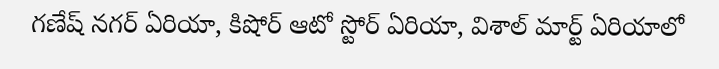గణేష్ నగర్ ఏరియా, కిషోర్ ఆటో స్టోర్ ఏరియా, విశాల్ మార్ట్ ఏరియాలో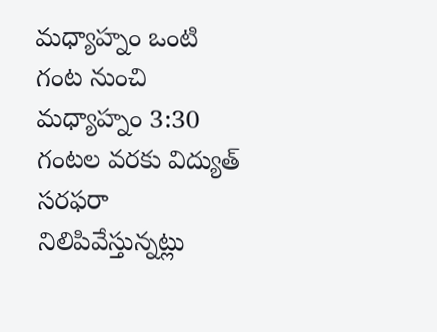మధ్యాహ్నం ఒంటి గంట నుంచి మధ్యాహ్నం 3:30 గంటల వరకు విద్యుత్ సరఫరా నిలిపివేస్తున్నట్లు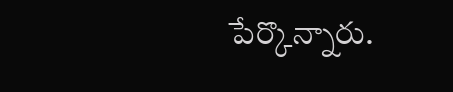పేర్కొన్నారు.